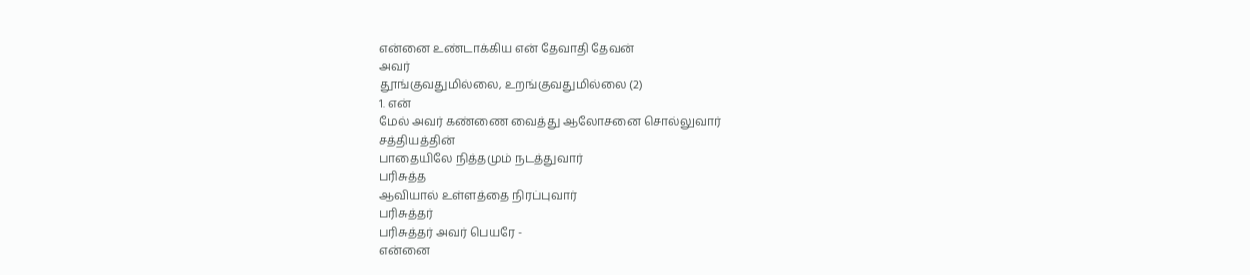என்னை உண்டாக்கிய என் தேவாதி தேவன்
அவர்
தூங்குவதுமில்லை, உறங்குவதுமில்லை (2)
1. என்
மேல் அவர் கண்ணை வைத்து ஆலோசனை சொல்லுவார்
சத்தியத்தின்
பாதையிலே நித்தமும் நடத்துவார்
பரிசுத்த
ஆவியால் உள்ளத்தை நிரப்புவார்
பரிசுத்தர்
பரிசுத்தர் அவர் பெயரே -
என்னை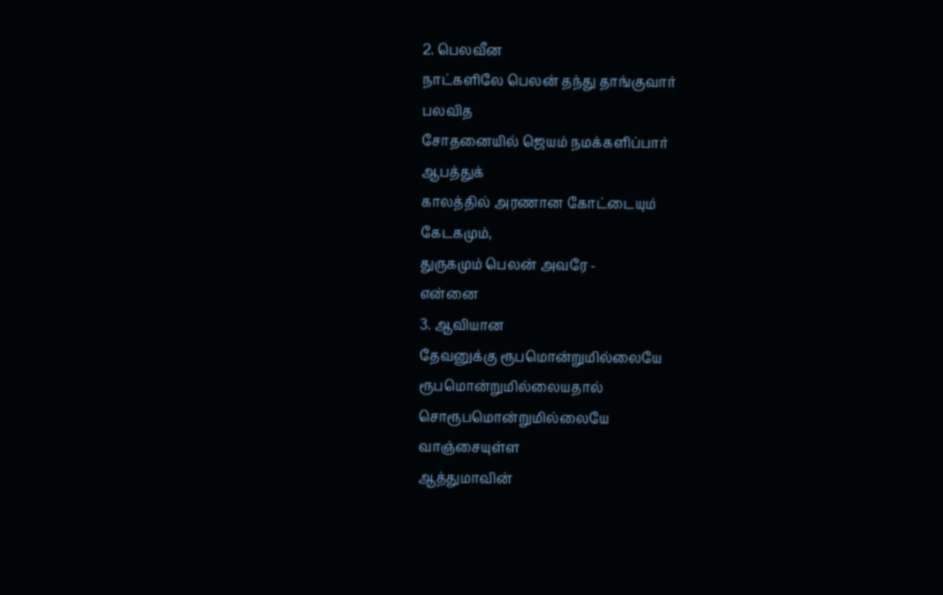2. பெலவீன
நாட்களிலே பெலன் தந்து தாங்குவார்
பலவித
சோதனையில் ஜெயம் நமக்களிப்பார்
ஆபத்துக்
காலத்தில் அரணான கோட்டையும்
கேடகமும்,
துருகமும் பெலன் அவரே -
என்னை
3. ஆவியான
தேவனுக்கு ரூபமொன்றுமில்லையே
ரூபமொன்றுமில்லையதால்
சொரூபமொன்றுமில்லையே
வாஞ்சையுள்ள
ஆத்துமாவின்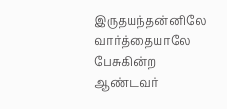இருதயந்தன்னிலே
வார்த்தையாலே
பேசுகின்ற ஆண்டவர்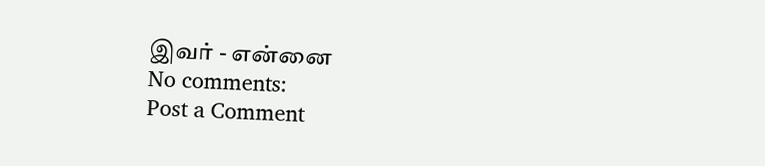இவர் - என்னை
No comments:
Post a Comment